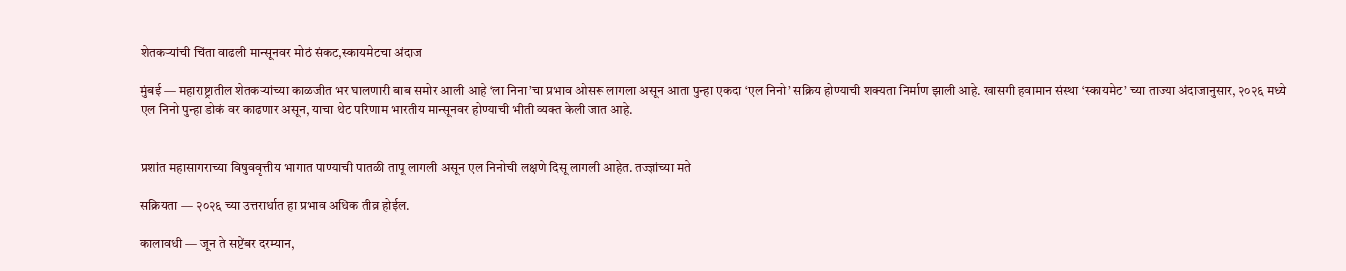शेतकऱ्यांची चिंता वाढली मान्सूनवर मोठं संकट,स्कायमेटचा अंदाज

मुंबई — महाराष्ट्रातील शेतकऱ्यांच्या काळजीत भर घालणारी बाब समोर आली आहे ‘ला निना’चा प्रभाव ओसरू लागला असून आता पुन्हा एकदा ‘एल निनो’ सक्रिय होण्याची शक्यता निर्माण झाली आहे. खासगी हवामान संस्था ‘स्कायमेट’ च्या ताज्या अंदाजानुसार, २०२६ मध्ये एल निनो पुन्हा डोकं वर काढणार असून, याचा थेट परिणाम भारतीय मान्सूनवर होण्याची भीती व्यक्त केली जात आहे.


प्रशांत महासागराच्या विषुववृत्तीय भागात पाण्याची पातळी तापू लागली असून एल निनोची लक्षणे दिसू लागली आहेत. तज्ज्ञांच्या मते

सक्रियता — २०२६ च्या उत्तरार्धात हा प्रभाव अधिक तीव्र होईल.

कालावधी — जून ते सप्टेंबर दरम्यान,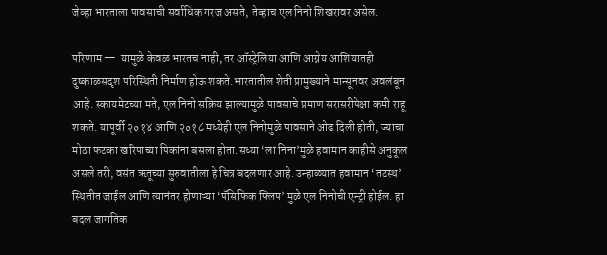जेव्हा भारताला पावसाची सर्वाधिक गरज असते, तेव्हाच एल निनो शिखरावर असेल.

परिणाम —  यामुळे केवळ भारतच नाही, तर ऑस्ट्रेलिया आणि आग्नेय आशियातही दुष्काळसदृश परिस्थिती निर्माण होऊ शकते.भारतातील शेती प्रामुख्याने मान्सूनवर अवलंबून आहे. स्कायमेटच्या मते, एल निनो सक्रिय झाल्यामुळे पावसाचे प्रमाण सरासरीपेक्षा कमी राहू शकते. यापूर्वी २०१४ आणि २०१८ मध्येही एल निनोमुळे पावसाने ओढ दिली होती, ज्याचा मोठा फटका खरिपाच्या पिकांना बसला होता.सध्या ‘ला निना’मुळे हवामान काहीसे अनुकूल असले तरी, वसंत ऋतूच्या सुरुवातीला हे चित्र बदलणार आहे. उन्हाळ्यात हवामान ‘तटस्थ’ स्थितीत जाईल आणि त्यानंतर होणाऱ्या ‘पॅसिफिक फ्लिप’ मुळे एल निनोची एन्ट्री होईल. हा बदल जागतिक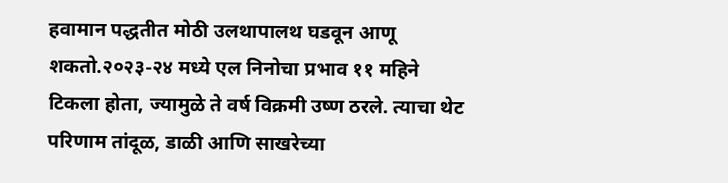हवामान पद्धतीत मोठी उलथापालथ घडवून आणू शकतो.२०२३-२४ मध्ये एल निनोचा प्रभाव ११ महिने टिकला होता, ज्यामुळे ते वर्ष विक्रमी उष्ण ठरले. त्याचा थेट परिणाम तांदूळ, डाळी आणि साखरेच्या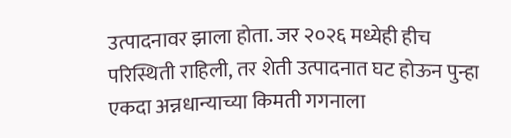उत्पादनावर झाला होता. जर २०२६ मध्येही हीच परिस्थिती राहिली, तर शेती उत्पादनात घट होऊन पुन्हा एकदा अन्नधान्याच्या किमती गगनाला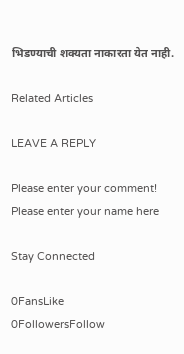भिडण्याची शक्यता नाकारता येत नाही.

Related Articles

LEAVE A REPLY

Please enter your comment!
Please enter your name here

Stay Connected

0FansLike
0FollowersFollow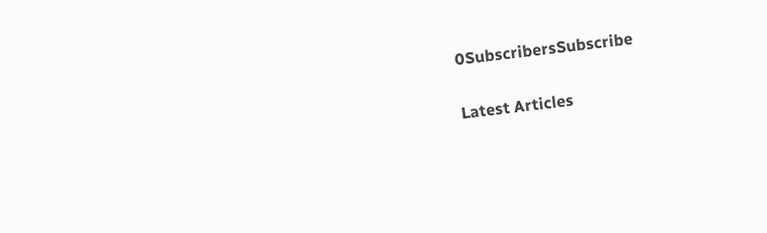0SubscribersSubscribe

Latest Articles